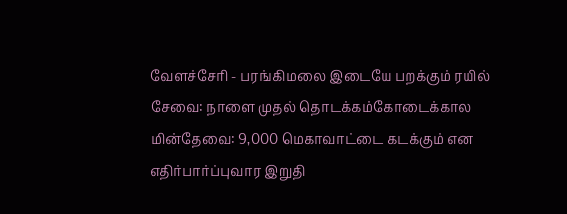வேளச்சேரி - பரங்கிமலை இடையே பறக்கும் ரயில் சேவை: நாளை முதல் தொடக்கம்கோடைக்கால மின்தேவை: 9,000 மெகாவாட்டை கடக்கும் என எதிர்பார்ப்புவார இறுதி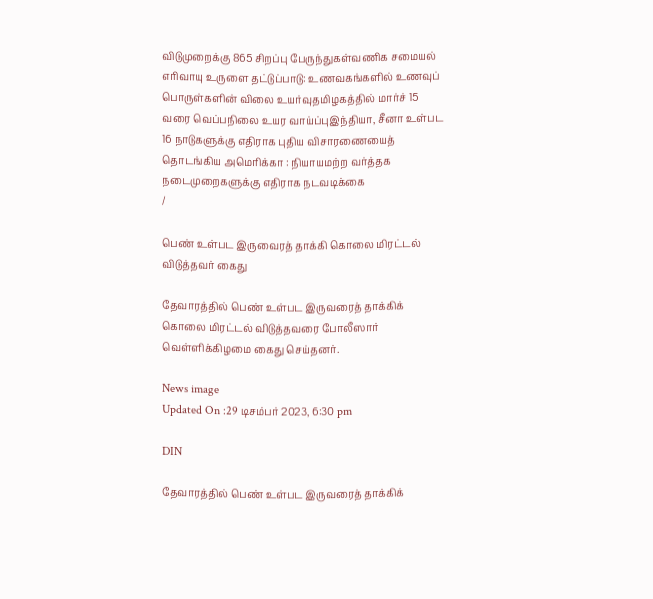விடுமுறைக்கு 865 சிறப்பு பேருந்துகள்வணிக சமையல் எரிவாயு உருளை தட்டுப்பாடு: உணவகங்களில் உணவுப் பொருள்களின் விலை உயர்வுதமிழகத்தில் மார்ச் 15 வரை வெப்பநிலை உயர வாய்ப்புஇந்தியா, சீனா உள்பட 16 நாடுகளுக்கு எதிராக புதிய விசாரணையைத் தொடங்கிய அமெரிக்கா : நியாயமற்ற வர்த்தக நடைமுறைகளுக்கு எதிராக நடவடிக்கை
/

பெண் உள்பட இருவைரத் தாக்கி கொலை மிரட்டல் விடுத்தவர் கைது

தேவாரத்தில் பெண் உள்பட இருவரைத் தாக்கிக் கொலை மிரட்டல் விடுத்தவரை போலீஸார் வெள்ளிக்கிழமை கைது செய்தனர்.

News image
Updated On :29 டிசம்பர் 2023, 6:30 pm

DIN

தேவாரத்தில் பெண் உள்பட இருவரைத் தாக்கிக்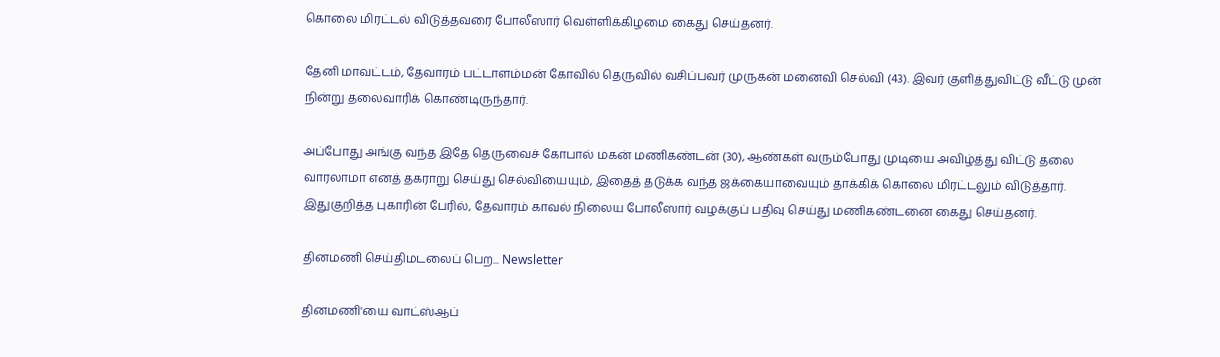கொலை மிரட்டல் விடுத்தவரை போலீஸார் வெள்ளிக்கிழமை கைது செய்தனர்.

தேனி மாவட்டம், தேவாரம் பட்டாளம்மன் கோவில் தெருவில் வசிப்பவர் முருகன் மனைவி செல்வி (43). இவர் குளித்துவிட்டு வீட்டு முன் நின்று தலைவாரிக் கொண்டிருந்தார்.

அப்போது அங்கு வந்த இதே தெருவைச் கோபால் மகன் மணிகண்டன் (30), ஆண்கள் வரும்போது முடியை அவிழ்த்து விட்டு தலை வாரலாமா எனத் தகராறு செய்து செல்வியையும், இதைத் தடுக்க வந்த ஜக்கையாவையும் தாக்கிக் கொலை மிரட்டலும் விடுத்தார். இதுகுறித்த புகாரின் பேரில், தேவாரம் காவல் நிலைய போலீஸார் வழக்குப் பதிவு செய்து மணிகண்டனை கைது செய்தனர்.

தினமணி செய்திமடலைப் பெற... Newsletter

தினமணி'யை வாட்ஸ்ஆப்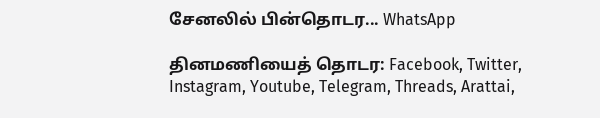சேனலில் பின்தொடர... WhatsApp

தினமணியைத் தொடர: Facebook, Twitter, Instagram, Youtube, Telegram, Threads, Arattai,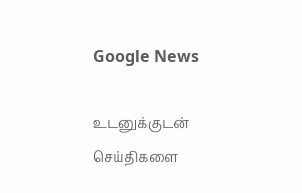Google News

உடனுக்குடன் செய்திகளை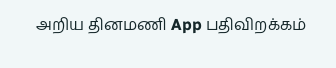அறிய தினமணி App பதிவிறக்கம்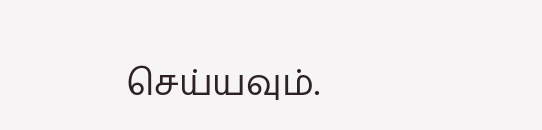செய்யவும்.